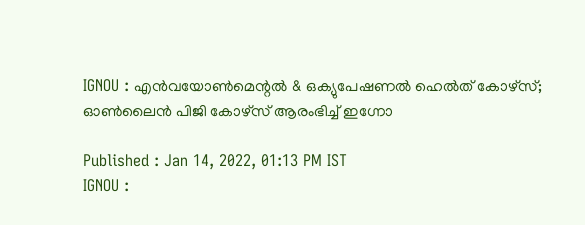IGNOU : എൻവയോൺമെന്റൽ & ഒക്യുപേഷണൽ ഹെൽത് കോഴ്സ്; ഓൺലൈൻ പിജി കോഴ്സ് ആരംഭിച്ച് ഇഗ്നോ

Published : Jan 14, 2022, 01:13 PM IST
IGNOU :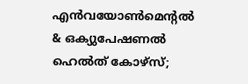എൻവയോൺമെന്റൽ & ഒക്യുപേഷണൽ ഹെൽത് കോഴ്സ്;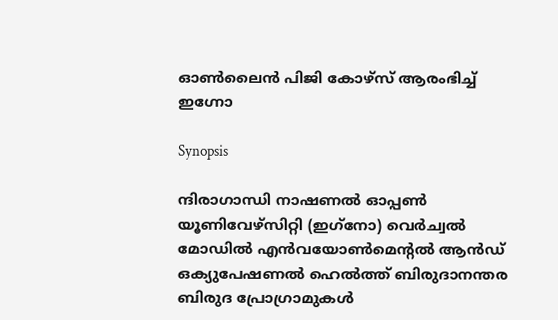ഓൺലൈൻ പിജി കോഴ്സ് ആരംഭിച്ച് ഇഗ്നോ

Synopsis

ന്ദിരാഗാന്ധി നാഷണൽ ഓപ്പൺ യൂണിവേഴ്‌സിറ്റി (ഇഗ്‌നോ) വെർച്വൽ മോഡിൽ എൻവയോൺമെന്റൽ ആൻഡ് ഒക്യുപേഷണൽ ഹെൽത്ത് ബിരുദാനന്തര ബിരുദ പ്രോഗ്രാമുകൾ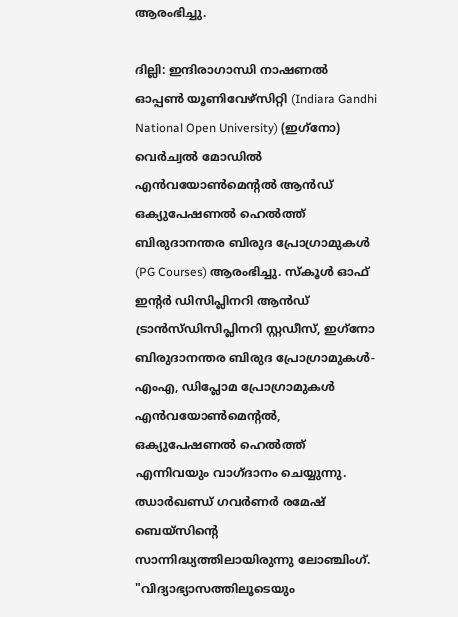ആരംഭിച്ചു.

ദില്ലി: ഇന്ദിരാഗാന്ധി നാഷണൽ ഓപ്പൺ യൂണിവേഴ്‌സിറ്റി (Indiara Gandhi National Open University) (ഇഗ്‌നോ) വെർച്വൽ മോഡിൽ എൻവയോൺമെന്റൽ ആൻഡ് ഒക്യുപേഷണൽ ഹെൽത്ത് ബിരുദാനന്തര ബിരുദ പ്രോഗ്രാമുകൾ (PG Courses) ആരംഭിച്ചു. സ്‌കൂൾ ഓഫ് ഇന്റർ ഡിസിപ്ലിനറി ആൻഡ് ട്രാൻസ്‌ഡിസിപ്ലിനറി സ്റ്റഡീസ്, ഇഗ്‌നോ ബിരുദാനന്തര ബിരുദ പ്രോഗ്രാമുകൾ- എംഎ, ഡിപ്ലോമ പ്രോഗ്രാമുകൾ എൻവയോൺമെന്റൽ, ഒക്യുപേഷണൽ ഹെൽത്ത് എന്നിവയും വാഗ്ദാനം ചെയ്യുന്നു. ഝാർഖണ്ഡ് ഗവർണർ രമേഷ് ബെയ്സിന്റെ സാന്നിദ്ധ്യത്തിലായിരുന്നു ലോഞ്ചിംഗ്.  "വിദ്യാഭ്യാസത്തിലൂടെയും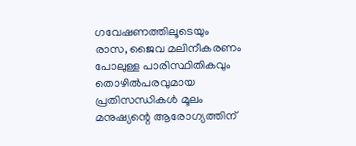ഗവേഷണത്തിലൂടെയും രാസ, ജൈവ മലിനീകരണം പോലുള്ള പാരിസ്ഥിതികവും തൊഴിൽപരവുമായ പ്രതിസന്ധികൾ മൂലം മനുഷ്യന്റെ ആരോഗ്യത്തിന്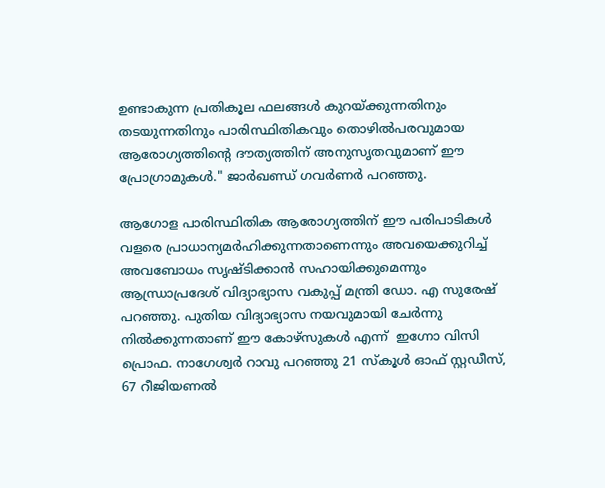ഉണ്ടാകുന്ന പ്രതികൂല ഫലങ്ങൾ കുറയ്ക്കുന്നതിനും തടയുന്നതിനും പാരിസ്ഥിതികവും തൊഴിൽപരവുമായ ആരോഗ്യത്തിന്റെ ദൗത്യത്തിന് അനുസൃതവുമാണ് ഈ പ്രോഗ്രാമുകൾ." ജാർഖണ്ഡ് ഗവർണർ പറഞ്ഞു.

ആഗോള പാരിസ്ഥിതിക ആരോഗ്യത്തിന് ഈ പരിപാടികൾ വളരെ പ്രാധാന്യമർഹിക്കുന്നതാണെന്നും അവയെക്കുറിച്ച് അവബോധം സൃഷ്ടിക്കാൻ സഹായിക്കുമെന്നും ആന്ധ്രാപ്രദേശ് വിദ്യാഭ്യാസ വകുപ്പ് മന്ത്രി ഡോ. എ സുരേഷ്   പറഞ്ഞു. പുതിയ വിദ്യാഭ്യാസ നയവുമായി ചേർന്നു നിൽക്കുന്നതാണ് ഈ കോഴ്സുകൾ എന്ന്  ഇഗ്നോ വിസി പ്രൊഫ. നാഗേശ്വർ റാവു പറഞ്ഞു 21 സ്‌കൂൾ ഓഫ് സ്റ്റഡീസ്, 67 റീജിയണൽ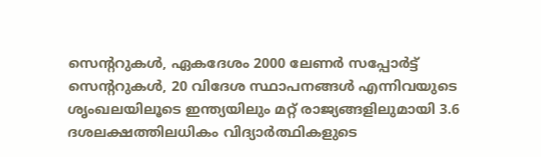സെന്ററുകൾ, ഏകദേശം 2000 ലേണർ സപ്പോർട്ട് സെന്ററുകൾ, 20 വിദേശ സ്ഥാപനങ്ങൾ എന്നിവയുടെ ശൃംഖലയിലൂടെ ഇന്ത്യയിലും മറ്റ് രാജ്യങ്ങളിലുമായി 3.6 ദശലക്ഷത്തിലധികം വിദ്യാർത്ഥികളുടെ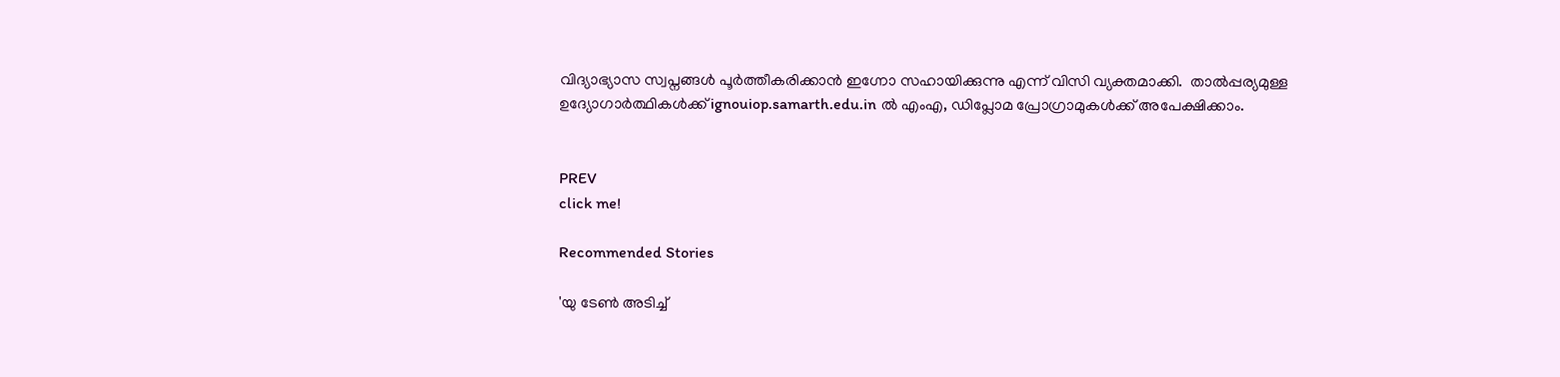വിദ്യാഭ്യാസ സ്വപ്നങ്ങൾ പൂർത്തീകരിക്കാൻ ഇഗ്നോ സഹായിക്കുന്നു എന്ന് വിസി വ്യക്തമാക്കി.  താൽപ്പര്യമുള്ള ഉദ്യോഗാർത്ഥികൾക്ക് ignouiop.samarth.edu.in ൽ എംഎ, ഡിപ്ലോമ പ്രോഗ്രാമുകൾക്ക് അപേക്ഷിക്കാം.


PREV
click me!

Recommended Stories

'യു ടേൺ അടിച്ച്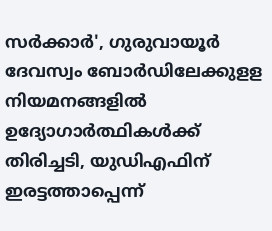സർക്കാർ', ഗുരുവായൂർ ദേവസ്വം ബോർഡിലേക്കുളള നിയമനങ്ങളിൽ ഉദ്യോഗാർത്ഥികൾക്ക് തിരിച്ചടി, യുഡിഎഫിന് ഇരട്ടത്താപ്പെന്ന്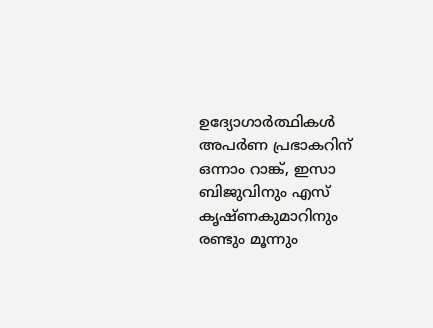ഉദ്യോഗാർത്ഥികൾ
അപര്‍ണ പ്രഭാകറിന് ഒന്നാം റാങ്ക്, ഇസാ ബിജുവിനും എസ് കൃഷ്ണകുമാറിനും രണ്ടും മൂന്നും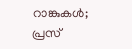റാങ്കുകൾ; പ്രസ്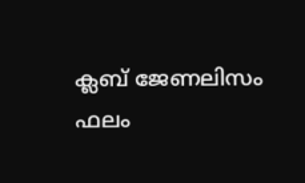ക്ലബ് ജേണലിസം ഫലം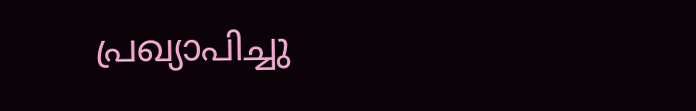പ്രഖ്യാപിച്ചു